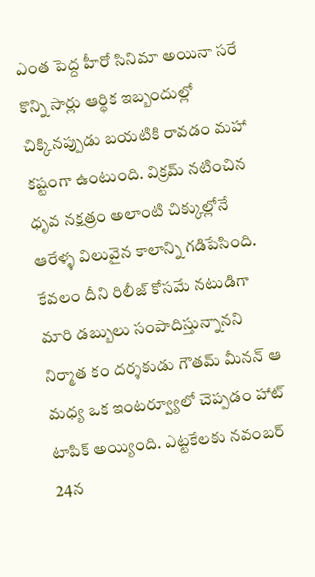ఎంత పెద్ద హీరో సినిమా అయినా సరే కొన్ని సార్లు ఆర్థిక ఇబ్బందుల్లో చిక్కినప్పుడు బయటికి రావడం మహా కష్టంగా ఉంటుంది. విక్రమ్ నటించిన ధృవ నక్షత్రం అలాంటి చిక్కుల్లోనే ఆరేళ్ళ విలువైన కాలాన్ని గడిపేసింది. కేవలం దీని రిలీజ్ కోసమే నటుడిగా మారి డబ్బులు సంపాదిస్తున్నానని నిర్మాత కం దర్శకుడు గౌతమ్ మీనన్ ఆ మధ్య ఒక ఇంటర్వ్యూలో చెప్పడం హాట్ టాపిక్ అయ్యింది. ఎట్టకేలకు నవంబర్ 24న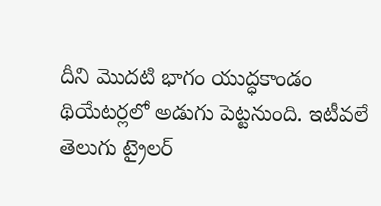దీని మొదటి భాగం యుద్ధకాండం థియేటర్లలో అడుగు పెట్టనుంది. ఇటీవలే తెలుగు ట్రైలర్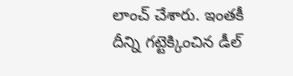లాంచ్ చేశారు. ఇంతకీ దీన్ని గట్టెక్కించిన డీల్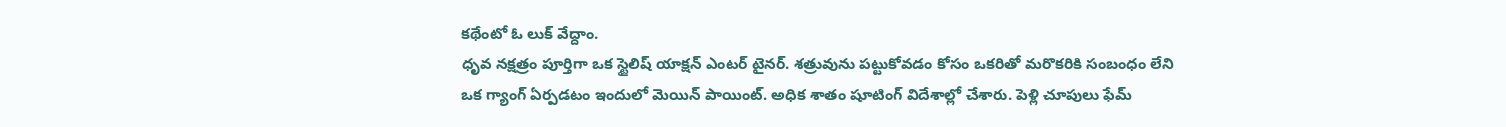కథేంటో ఓ లుక్ వేద్దాం.
ధృవ నక్షత్రం పూర్తిగా ఒక స్టైలిష్ యాక్షన్ ఎంటర్ టైనర్. శత్రువును పట్టుకోవడం కోసం ఒకరితో మరొకరికి సంబంధం లేని ఒక గ్యాంగ్ ఏర్పడటం ఇందులో మెయిన్ పాయింట్. అధిక శాతం షూటింగ్ విదేశాల్లో చేశారు. పెళ్లి చూపులు ఫేమ్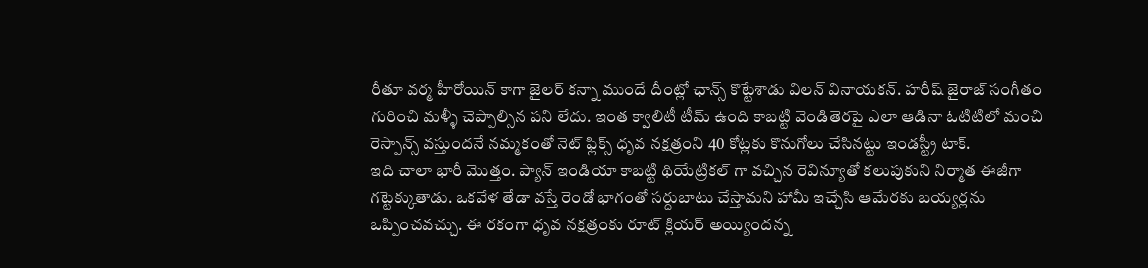రీతూ వర్మ హీరోయిన్ కాగా జైలర్ కన్నా ముందే దీంట్లో ఛాన్స్ కొట్టేశాడు విలన్ వినాయకన్. హరీష్ జైరాజ్ సంగీతం గురించి మళ్ళీ చెప్పాల్సిన పని లేదు. ఇంత క్వాలిటీ టీమ్ ఉంది కాబట్టి వెండితెరపై ఎలా ఆడినా ఓటిటిలో మంచి రెస్పాన్స్ వస్తుందనే నమ్మకంతో నెట్ ఫ్లిక్స్ ధృవ నక్షత్రంని 40 కోట్లకు కొనుగోలు చేసినట్టు ఇండస్ట్రీ టాక్.
ఇది చాలా భారీ మొత్తం. ప్యాన్ ఇండియా కాబట్టి థియేట్రికల్ గా వచ్చిన రెవిన్యూతో కలుపుకుని నిర్మాత ఈజీగా గట్టెక్కుతాడు. ఒకవేళ తేడా వస్తే రెండో భాగంతో సర్దుబాటు చేస్తామని హామీ ఇచ్చేసి ఆమేరకు బయ్యర్లను ఒప్పించవచ్చు. ఈ రకంగా ధృవ నక్షత్రంకు రూట్ క్లియర్ అయ్యిందన్న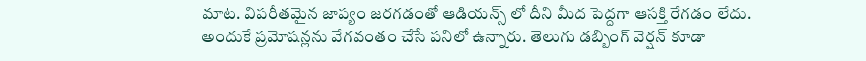మాట. విపరీతమైన జాప్యం జరగడంతో ఆడియన్స్ లో దీని మీద పెద్దగా ఆసక్తి రేగడం లేదు. అందుకే ప్రమోషన్లను వేగవంతం చేసే పనిలో ఉన్నారు. తెలుగు డబ్బింగ్ వెర్షన్ కూడా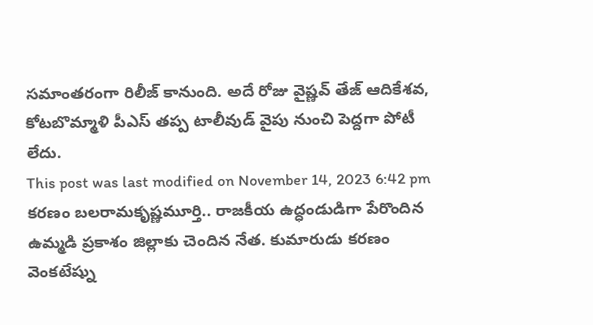సమాంతరంగా రిలీజ్ కానుంది. అదే రోజు వైష్ణవ్ తేజ్ ఆదికేశవ, కోటబొమ్మాళి పీఎస్ తప్ప టాలీవుడ్ వైపు నుంచి పెద్దగా పోటీ లేదు.
This post was last modified on November 14, 2023 6:42 pm
కరణం బలరామకృష్ణమూర్తి.. రాజకీయ ఉద్ధండుడిగా పేరొందిన ఉమ్మడి ప్రకాశం జిల్లాకు చెందిన నేత. కుమారుడు కరణం వెంకటేష్ను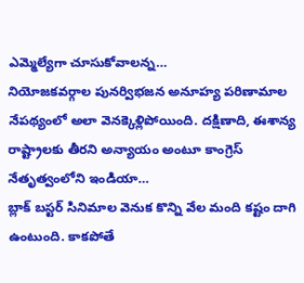ఎమ్మెల్యేగా చూసుకోవాలన్న…
నియోజకవర్గాల పునర్విభజన అనూహ్య పరిణామాల నేపథ్యంలో అలా వెనక్కెళ్లిపోయింది. దక్షిణాది, ఈశాన్య రాష్ట్రాలకు తీరని అన్యాయం అంటూ కాంగ్రెస్ నేతృత్వంలోని ఇండియా…
బ్లాక్ బస్టర్ సినిమాల వెనుక కొన్ని వేల మంది కష్టం దాగి ఉంటుంది. కాకపోతే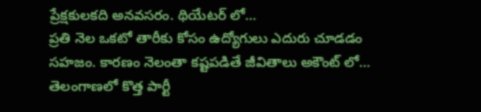ప్రేక్షకులకది అనవసరం. థియేటర్ లో…
ప్రతి నెల ఒకటో తారీకు కోసం ఉద్యోగులు ఎదురు చూడడం సహజం. కారణం నెలంతా కష్టపడితే జీవితాలు అకౌంట్ లో…
తెలంగాణలో కొత్త పార్టీ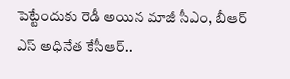పెట్టేందుకు రెడీ అయిన మాజీ సీఎం, బీఆర్ ఎస్ అధినేత కేసీఆర్..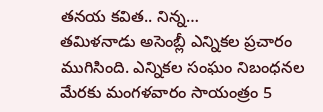తనయ కవిత.. నిన్న…
తమిళనాడు అసెంబ్లీ ఎన్నికల ప్రచారం ముగిసింది. ఎన్నికల సంఘం నిబంధనల మేరకు మంగళవారం సాయంత్రం 5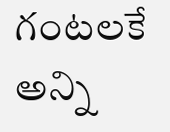గంటలకే అన్ని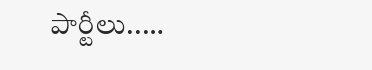పార్టీలు..…